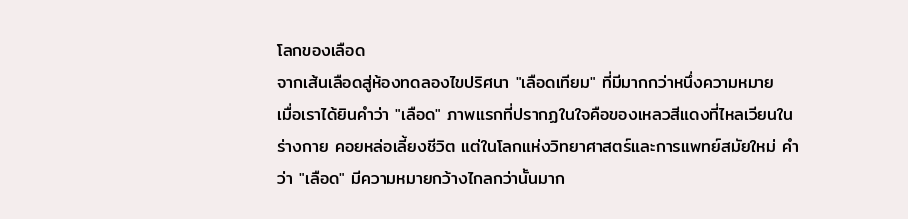โลกของเลือด
จากเส้นเลือดสู่ห้องทดลองไขปริศนา "เลือดเทียม" ที่มีมากกว่าหนึ่งความหมาย
เมื่อเราได้ยินคำว่า "เลือด" ภาพแรกที่ปรากฏในใจคือของเหลวสีแดงที่ไหลเวียนในร่างกาย คอยหล่อเลี้ยงชีวิต แต่ในโลกแห่งวิทยาศาสตร์และการแพทย์สมัยใหม่ คำว่า "เลือด" มีความหมายกว้างไกลกว่านั้นมาก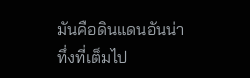มันคือดินแดนอันน่าทึ่งที่เต็มไป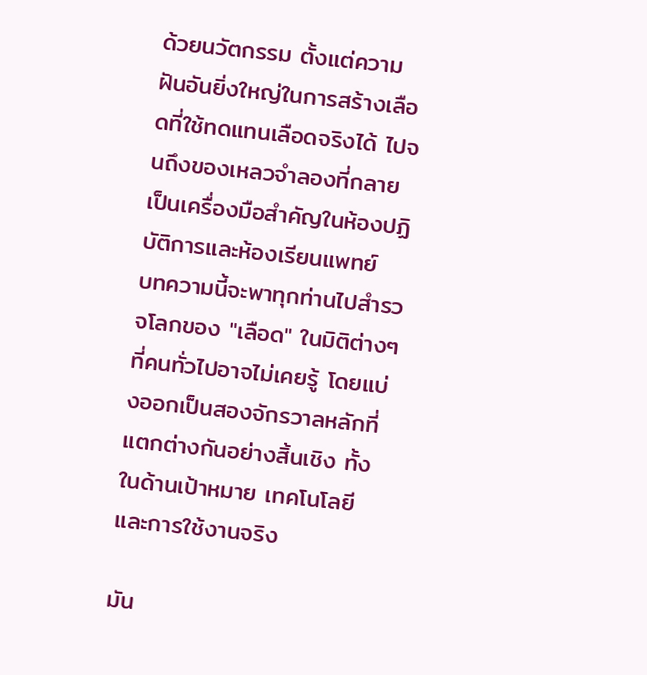ด้วยนวัตกรรม ตั้งแต่ความฝันอันยิ่งใหญ่ในการสร้างเลือดที่ใช้ทดแทนเลือดจริงได้ ไปจนถึงของเหลวจำลองที่กลายเป็นเครื่องมือสำคัญในห้องปฏิบัติการและห้องเรียนแพทย์
บทความนี้จะพาทุกท่านไปสำรวจโลกของ "เลือด" ในมิติต่างๆ ที่คนทั่วไปอาจไม่เคยรู้ โดยแบ่งออกเป็นสองจักรวาลหลักที่แตกต่างกันอย่างสิ้นเชิง ทั้งในด้านเป้าหมาย เทคโนโลยี และการใช้งานจริง

มัน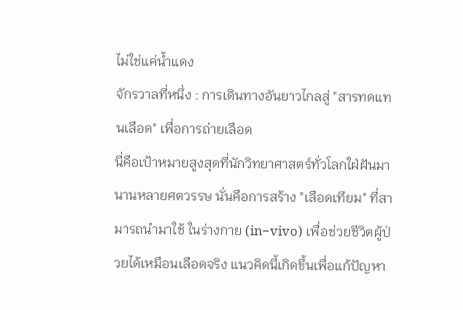ไม่ใช่แค่น้ำแดง
จักรวาลที่หนึ่ง : การเดินทางอันยาวไกลสู่ "สารทดแทนเลือด" เพื่อการถ่ายเลือด
นี่คือเป้าหมายสูงสุดที่นักวิทยาศาสตร์ทั่วโลกใฝ่ฝันมานานหลายศตวรรษ นั่นคือการสร้าง "เลือดเทียม" ที่สามารถนำมาใช้ ในร่างกาย (in−vivo) เพื่อช่วยชีวิตผู้ป่วยได้เหมือนเลือดจริง แนวคิดนี้เกิดขึ้นเพื่อแก้ปัญหา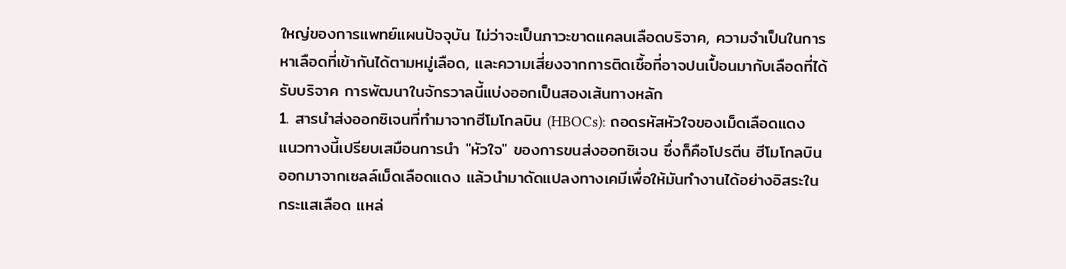ใหญ่ของการแพทย์แผนปัจจุบัน ไม่ว่าจะเป็นภาวะขาดแคลนเลือดบริจาค, ความจำเป็นในการหาเลือดที่เข้ากันได้ตามหมู่เลือด, และความเสี่ยงจากการติดเชื้อที่อาจปนเปื้อนมากับเลือดที่ได้รับบริจาค การพัฒนาในจักรวาลนี้แบ่งออกเป็นสองเส้นทางหลัก
1. สารนำส่งออกซิเจนที่ทำมาจากฮีโมโกลบิน (HBOCs): ถอดรหัสหัวใจของเม็ดเลือดแดง
แนวทางนี้เปรียบเสมือนการนำ "หัวใจ" ของการขนส่งออกซิเจน ซึ่งก็คือโปรตีน ฮีโมโกลบิน ออกมาจากเซลล์เม็ดเลือดแดง แล้วนำมาดัดแปลงทางเคมีเพื่อให้มันทำงานได้อย่างอิสระในกระแสเลือด แหล่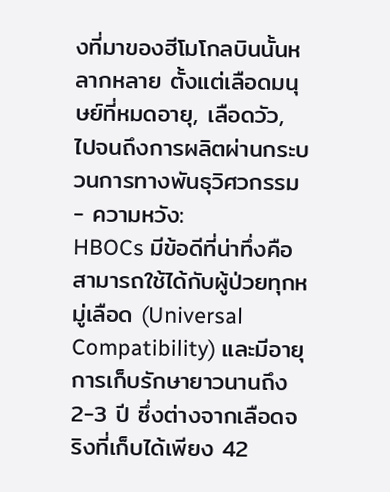งที่มาของฮีโมโกลบินนั้นหลากหลาย ตั้งแต่เลือดมนุษย์ที่หมดอายุ, เลือดวัว, ไปจนถึงการผลิตผ่านกระบวนการทางพันธุวิศวกรรม
- ความหวัง:
HBOCs มีข้อดีที่น่าทึ่งคือสามารถใช้ได้กับผู้ป่วยทุกหมู่เลือด (Universal Compatibility) และมีอายุการเก็บรักษายาวนานถึง 2-3 ปี ซึ่งต่างจากเลือดจริงที่เก็บได้เพียง 42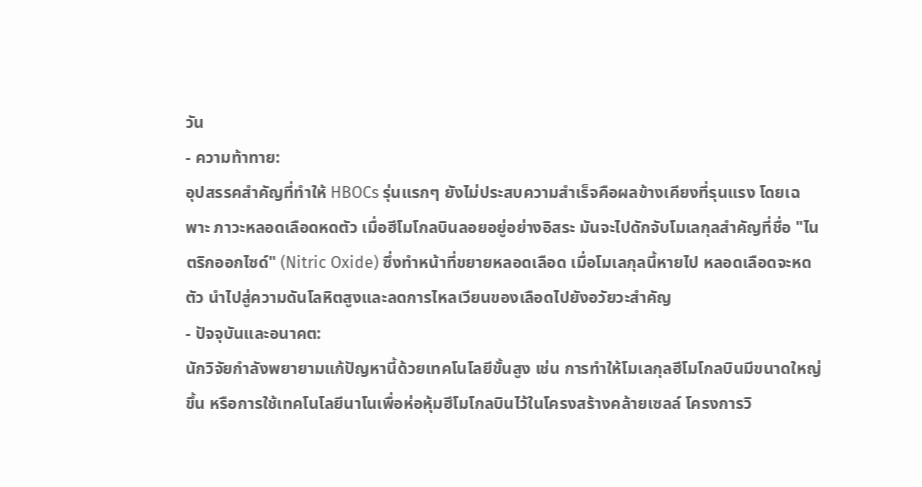วัน
- ความท้าทาย:
อุปสรรคสำคัญที่ทำให้ HBOCs รุ่นแรกๆ ยังไม่ประสบความสำเร็จคือผลข้างเคียงที่รุนแรง โดยเฉพาะ ภาวะหลอดเลือดหดตัว เมื่อฮีโมโกลบินลอยอยู่อย่างอิสระ มันจะไปดักจับโมเลกุลสำคัญที่ชื่อ "ไนตริกออกไซด์" (Nitric Oxide) ซึ่งทำหน้าที่ขยายหลอดเลือด เมื่อโมเลกุลนี้หายไป หลอดเลือดจะหดตัว นำไปสู่ความดันโลหิตสูงและลดการไหลเวียนของเลือดไปยังอวัยวะสำคัญ
- ปัจจุบันและอนาคต:
นักวิจัยกำลังพยายามแก้ปัญหานี้ด้วยเทคโนโลยีขั้นสูง เช่น การทำให้โมเลกุลฮีโมโกลบินมีขนาดใหญ่ขึ้น หรือการใช้เทคโนโลยีนาโนเพื่อห่อหุ้มฮีโมโกลบินไว้ในโครงสร้างคล้ายเซลล์ โครงการวิ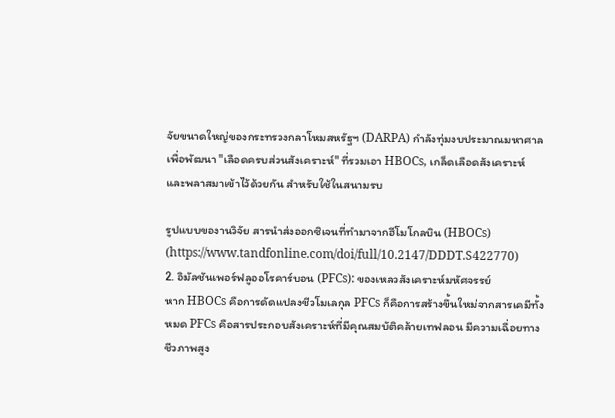จัยขนาดใหญ่ของกระทรวงกลาโหมสหรัฐฯ (DARPA) กำลังทุ่มงบประมาณมหาศาลเพื่อพัฒนา "เลือดครบส่วนสังเคราะห์" ที่รวมเอา HBOCs, เกล็ดเลือดสังเคราะห์ และพลาสมาเข้าไว้ด้วยกัน สำหรับใช้ในสนามรบ

รูปแบบของานวิจัย สารนำส่งออกซิเจนที่ทำมาจากฮีโมโกลบิน (HBOCs)
(https://www.tandfonline.com/doi/full/10.2147/DDDT.S422770)
2. อิมัลชันเพอร์ฟลูออโรคาร์บอน (PFCs): ของเหลวสังเคราะห์มหัศจรรย์
หาก HBOCs คือการดัดแปลงชีวโมเลกุล PFCs ก็คือการสร้างขึ้นใหม่จากสารเคมีทั้งหมด PFCs คือสารประกอบสังเคราะห์ที่มีคุณสมบัติคล้ายเทฟลอน มีความเฉื่อยทางชีวภาพสูง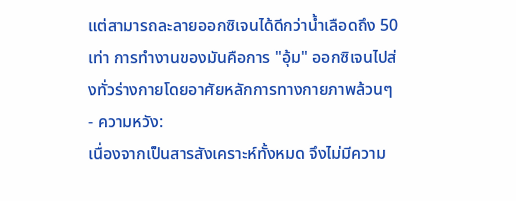แต่สามารถละลายออกซิเจนได้ดีกว่าน้ำเลือดถึง 50 เท่า การทำงานของมันคือการ "อุ้ม" ออกซิเจนไปส่งทั่วร่างกายโดยอาศัยหลักการทางกายภาพล้วนๆ
- ความหวัง:
เนื่องจากเป็นสารสังเคราะห์ทั้งหมด จึงไม่มีความ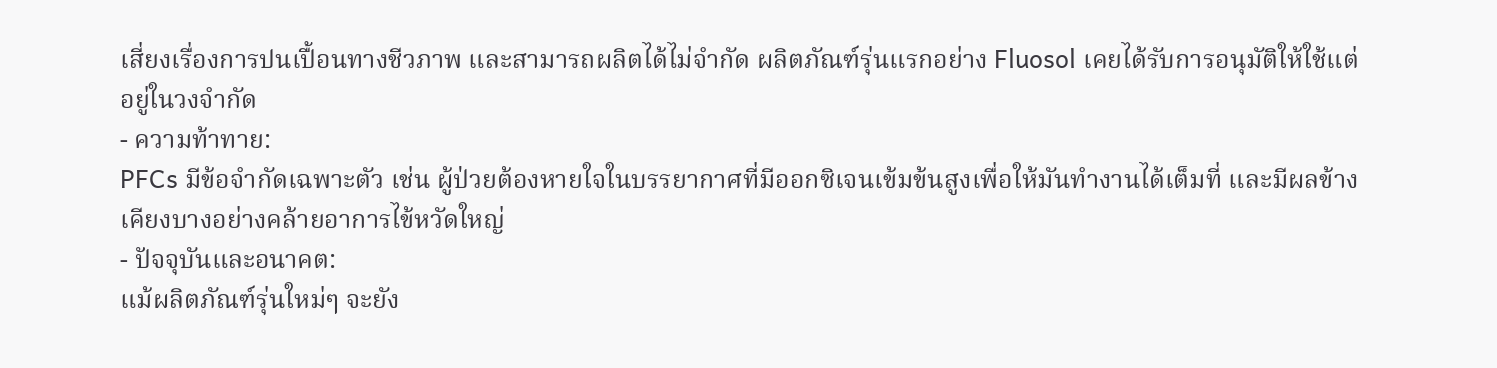เสี่ยงเรื่องการปนเปื้อนทางชีวภาพ และสามารถผลิตได้ไม่จำกัด ผลิตภัณฑ์รุ่นแรกอย่าง Fluosol เคยได้รับการอนุมัติให้ใช้แต่อยู่ในวงจำกัด
- ความท้าทาย:
PFCs มีข้อจำกัดเฉพาะตัว เช่น ผู้ป่วยต้องหายใจในบรรยากาศที่มีออกซิเจนเข้มข้นสูงเพื่อให้มันทำงานได้เต็มที่ และมีผลข้างเคียงบางอย่างคล้ายอาการไข้หวัดใหญ่
- ปัจจุบันและอนาคต:
แม้ผลิตภัณฑ์รุ่นใหม่ๆ จะยัง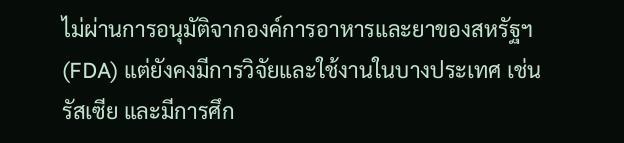ไม่ผ่านการอนุมัติจากองค์การอาหารและยาของสหรัฐฯ (FDA) แต่ยังคงมีการวิจัยและใช้งานในบางประเทศ เช่น รัสเซีย และมีการศึก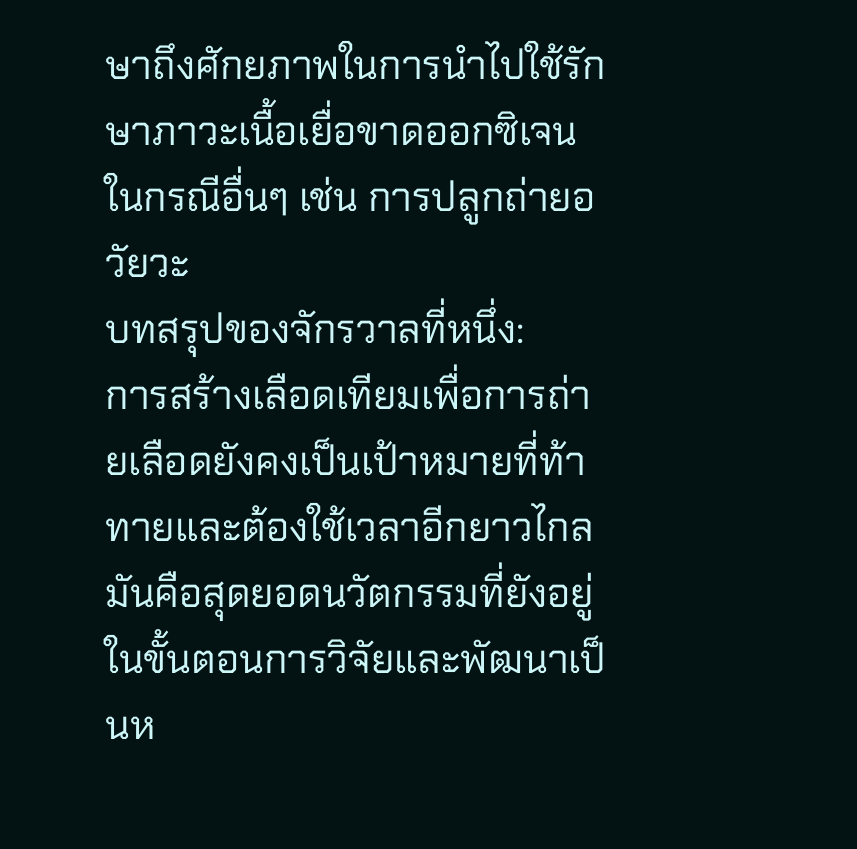ษาถึงศักยภาพในการนำไปใช้รักษาภาวะเนื้อเยื่อขาดออกซิเจนในกรณีอื่นๆ เช่น การปลูกถ่ายอวัยวะ
บทสรุปของจักรวาลที่หนึ่ง:
การสร้างเลือดเทียมเพื่อการถ่ายเลือดยังคงเป็นเป้าหมายที่ท้าทายและต้องใช้เวลาอีกยาวไกล มันคือสุดยอดนวัตกรรมที่ยังอยู่ในขั้นตอนการวิจัยและพัฒนาเป็นห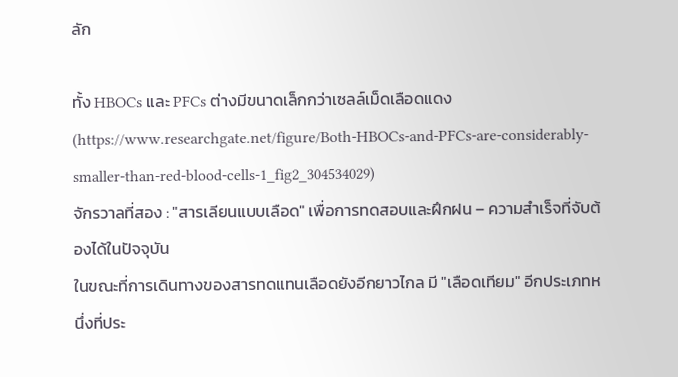ลัก

ทั้ง HBOCs และ PFCs ต่างมีขนาดเล็กกว่าเซลล์เม็ดเลือดแดง
(https://www.researchgate.net/figure/Both-HBOCs-and-PFCs-are-considerably-smaller-than-red-blood-cells-1_fig2_304534029)
จักรวาลที่สอง : "สารเลียนแบบเลือด" เพื่อการทดสอบและฝึกฝน – ความสำเร็จที่จับต้องได้ในปัจจุบัน
ในขณะที่การเดินทางของสารทดแทนเลือดยังอีกยาวไกล มี "เลือดเทียม" อีกประเภทหนึ่งที่ประ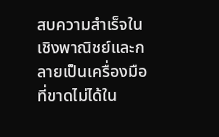สบความสำเร็จในเชิงพาณิชย์และกลายเป็นเครื่องมือที่ขาดไม่ได้ใน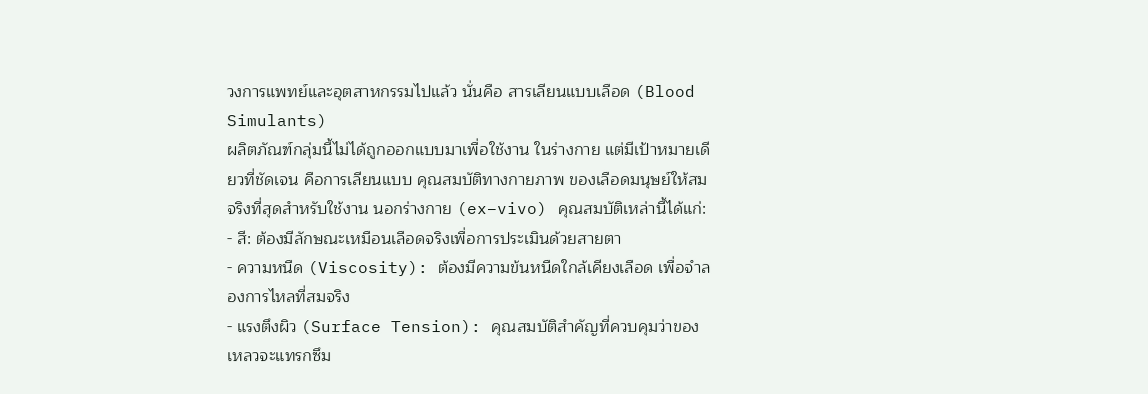วงการแพทย์และอุตสาหกรรมไปแล้ว นั่นคือ สารเลียนแบบเลือด (Blood Simulants)
ผลิตภัณฑ์กลุ่มนี้ไม่ได้ถูกออกแบบมาเพื่อใช้งาน ในร่างกาย แต่มีเป้าหมายเดียวที่ชัดเจน คือการเลียนแบบ คุณสมบัติทางกายภาพ ของเลือดมนุษย์ให้สมจริงที่สุดสำหรับใช้งาน นอกร่างกาย (ex−vivo) คุณสมบัติเหล่านี้ได้แก่:
- สี: ต้องมีลักษณะเหมือนเลือดจริงเพื่อการประเมินด้วยสายตา
- ความหนืด (Viscosity): ต้องมีความข้นหนืดใกล้เคียงเลือด เพื่อจำลองการไหลที่สมจริง
- แรงตึงผิว (Surface Tension): คุณสมบัติสำคัญที่ควบคุมว่าของเหลวจะแทรกซึม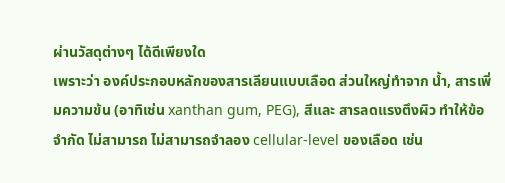ผ่านวัสดุต่างๆ ได้ดีเพียงใด
เพราะว่า องค์ประกอบหลักของสารเลียนแบบเลือด ส่วนใหญ่ทำจาก นํ้า, สารเพิ่มความข้น (อาทิเช่น xanthan gum, PEG), สีและ สารลดแรงตึงผิว ทำให้ข้อจำกัด ไม่สามารถ ไม่สามารถจำลอง cellular-level ของเลือด เช่น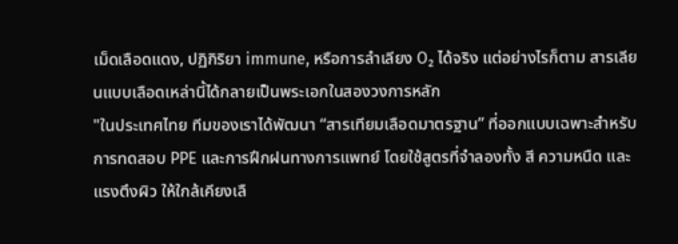เม็ดเลือดแดง, ปฏิกิริยา immune, หรือการลำเลียง O₂ ได้จริง แต่อย่างไรก็ตาม สารเลียนแบบเลือดเหล่านี้ได้กลายเป็นพระเอกในสองวงการหลัก
"ในประเทศไทย ทีมของเราได้พัฒนา “สารเทียมเลือดมาตรฐาน” ที่ออกแบบเฉพาะสำหรับการทดสอบ PPE และการฝึกฝนทางการแพทย์ โดยใช้สูตรที่จำลองทั้ง สี ความหนืด และแรงตึงผิว ให้ใกล้เคียงเลื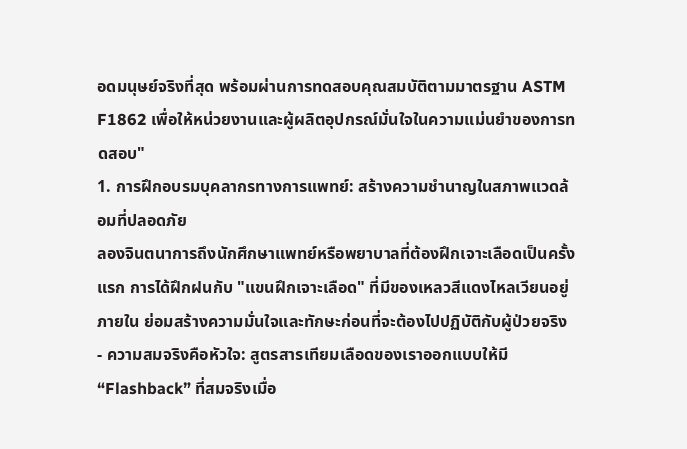อดมนุษย์จริงที่สุด พร้อมผ่านการทดสอบคุณสมบัติตามมาตรฐาน ASTM F1862 เพื่อให้หน่วยงานและผู้ผลิตอุปกรณ์มั่นใจในความแม่นยำของการทดสอบ"
1. การฝึกอบรมบุคลากรทางการแพทย์: สร้างความชำนาญในสภาพแวดล้อมที่ปลอดภัย
ลองจินตนาการถึงนักศึกษาแพทย์หรือพยาบาลที่ต้องฝึกเจาะเลือดเป็นครั้งแรก การได้ฝึกฝนกับ "แขนฝึกเจาะเลือด" ที่มีของเหลวสีแดงไหลเวียนอยู่ภายใน ย่อมสร้างความมั่นใจและทักษะก่อนที่จะต้องไปปฏิบัติกับผู้ป่วยจริง
- ความสมจริงคือหัวใจ: สูตรสารเทียมเลือดของเราออกแบบให้มี “Flashback” ที่สมจริงเมื่อ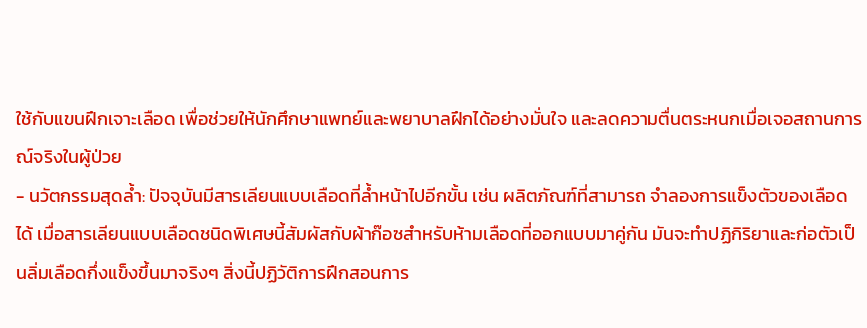ใช้กับแขนฝึกเจาะเลือด เพื่อช่วยให้นักศึกษาแพทย์และพยาบาลฝึกได้อย่างมั่นใจ และลดความตื่นตระหนกเมื่อเจอสถานการณ์จริงในผู้ป่วย
- นวัตกรรมสุดล้ำ: ปัจจุบันมีสารเลียนแบบเลือดที่ล้ำหน้าไปอีกขั้น เช่น ผลิตภัณฑ์ที่สามารถ จำลองการแข็งตัวของเลือด ได้ เมื่อสารเลียนแบบเลือดชนิดพิเศษนี้สัมผัสกับผ้าก๊อซสำหรับห้ามเลือดที่ออกแบบมาคู่กัน มันจะทำปฏิกิริยาและก่อตัวเป็นลิ่มเลือดกึ่งแข็งขึ้นมาจริงๆ สิ่งนี้ปฏิวัติการฝึกสอนการ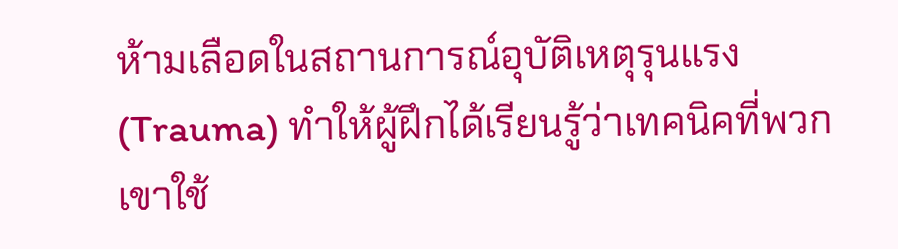ห้ามเลือดในสถานการณ์อุบัติเหตุรุนแรง (Trauma) ทำให้ผู้ฝึกได้เรียนรู้ว่าเทคนิคที่พวกเขาใช้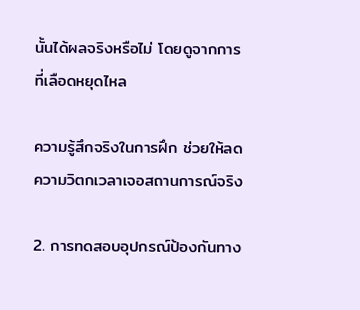นั้นได้ผลจริงหรือไม่ โดยดูจากการที่เลือดหยุดไหล

ความรู้สึกจริงในการฝึก ช่วยให้ลดความวิตกเวลาเจอสถานการณ์จริง

2. การทดสอบอุปกรณ์ป้องกันทาง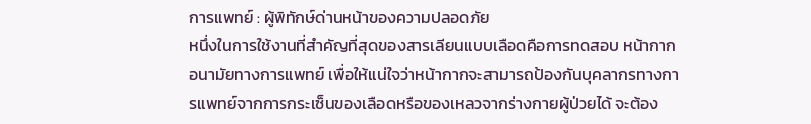การแพทย์ : ผู้พิทักษ์ด่านหน้าของความปลอดภัย
หนึ่งในการใช้งานที่สำคัญที่สุดของสารเลียนแบบเลือดคือการทดสอบ หน้ากากอนามัยทางการแพทย์ เพื่อให้แน่ใจว่าหน้ากากจะสามารถป้องกันบุคลากรทางการแพทย์จากการกระเซ็นของเลือดหรือของเหลวจากร่างกายผู้ป่วยได้ จะต้อง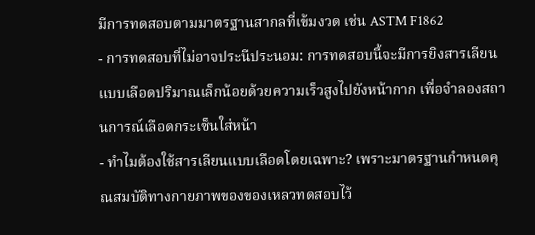มีการทดสอบตามมาตรฐานสากลที่เข้มงวด เช่น ASTM F1862
- การทดสอบที่ไม่อาจประนีประนอม: การทดสอบนี้จะมีการยิงสารเลียนแบบเลือดปริมาณเล็กน้อยด้วยความเร็วสูงไปยังหน้ากาก เพื่อจำลองสถานการณ์เลือดกระเซ็นใส่หน้า
- ทำไมต้องใช้สารเลียนแบบเลือดโดยเฉพาะ? เพราะมาตรฐานกำหนดคุณสมบัติทางกายภาพของของเหลวทดสอบไว้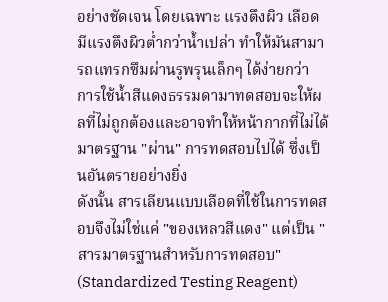อย่างชัดเจน โดยเฉพาะ แรงตึงผิว เลือดมีแรงตึงผิวต่ำกว่าน้ำเปล่า ทำให้มันสามารถแทรกซึมผ่านรูพรุนเล็กๆ ได้ง่ายกว่า การใช้น้ำสีแดงธรรมดามาทดสอบจะให้ผลที่ไม่ถูกต้องและอาจทำให้หน้ากากที่ไม่ได้มาตรฐาน "ผ่าน" การทดสอบไปได้ ซึ่งเป็นอันตรายอย่างยิ่ง
ดังนั้น สารเลียนแบบเลือดที่ใช้ในการทดสอบจึงไม่ใช่แค่ "ของเหลวสีแดง" แต่เป็น "สารมาตรฐานสำหรับการทดสอบ" (Standardized Testing Reagent)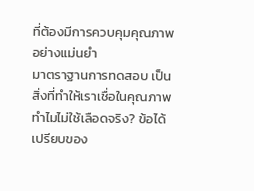ที่ต้องมีการควบคุมคุณภาพอย่างแม่นยำ
มาตราฐานการทดสอบ เป็นสิ่งที่ทำให้เราเชื่อในคุณภาพ
ทำไมไม่ใช้เลือดจริง? ข้อได้เปรียบของ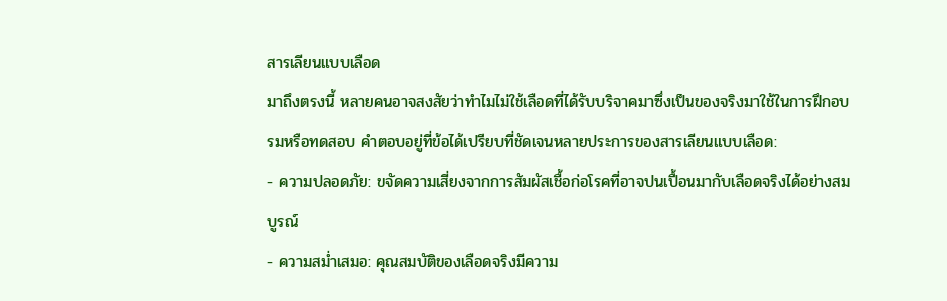สารเลียนแบบเลือด
มาถึงตรงนี้ หลายคนอาจสงสัยว่าทำไมไม่ใช้เลือดที่ได้รับบริจาคมาซึ่งเป็นของจริงมาใช้ในการฝึกอบรมหรือทดสอบ คำตอบอยู่ที่ข้อได้เปรียบที่ชัดเจนหลายประการของสารเลียนแบบเลือด:
- ความปลอดภัย: ขจัดความเสี่ยงจากการสัมผัสเชื้อก่อโรคที่อาจปนเปื้อนมากับเลือดจริงได้อย่างสมบูรณ์
- ความสม่ำเสมอ: คุณสมบัติของเลือดจริงมีความ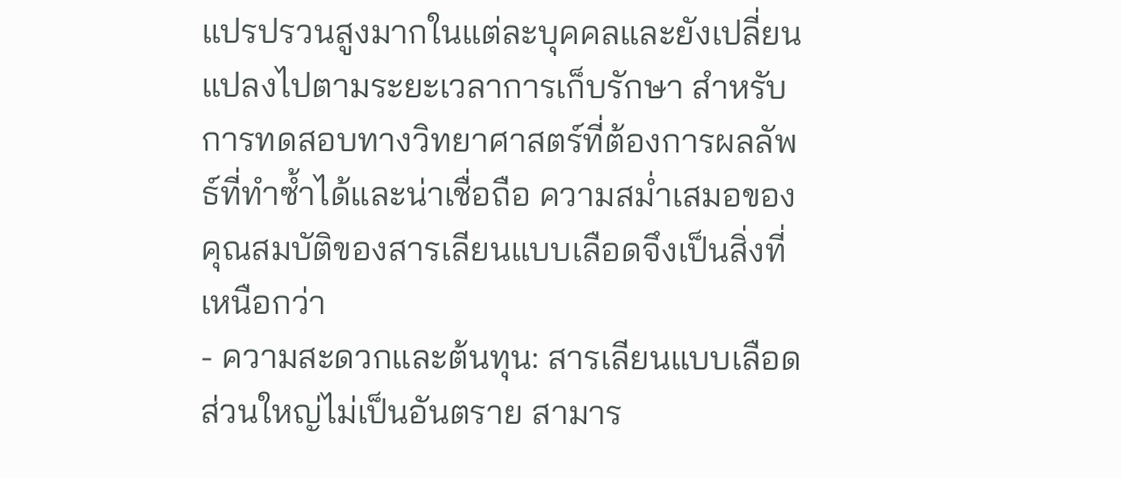แปรปรวนสูงมากในแต่ละบุคคลและยังเปลี่ยนแปลงไปตามระยะเวลาการเก็บรักษา สำหรับการทดสอบทางวิทยาศาสตร์ที่ต้องการผลลัพธ์ที่ทำซ้ำได้และน่าเชื่อถือ ความสม่ำเสมอของคุณสมบัติของสารเลียนแบบเลือดจึงเป็นสิ่งที่เหนือกว่า
- ความสะดวกและต้นทุน: สารเลียนแบบเลือดส่วนใหญ่ไม่เป็นอันตราย สามาร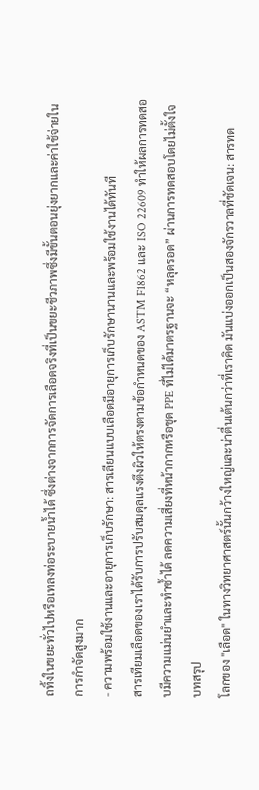ถทิ้งในขยะทั่วไปหรือเทลงท่อระบายน้ำได้ ซึ่งต่างจากการจัดการเลือดจริงที่เป็นขยะชีวภาพซึ่งมีขั้นตอนยุ่งยากและค่าใช้จ่ายในการกำจัดสูงมาก
- ความพร้อมใช้งานและอายุการเก็บรักษา: สารเลียนแบบเลือดมีอายุการเก็บรักษานานและพร้อมใช้งานได้ทันที
สารเทียมเลือดของเราได้รับการปรับสมดุลแรงตึงผิวให้ตรงตามข้อกำหนดของ ASTM F1862 และ ISO 22609 ทำให้ผลการทดสอบมีความแม่นยำและทำซ้ำได้ ลดความเสี่ยงที่หน้ากากหรือชุด PPE ที่ไม่ได้มาตรฐานจะ “หลุดรอด” ผ่านการทดสอบโดยไม่ตั้งใจ
บทสรุป
โลกของ "เลือด" ในทางวิทยาศาสตร์นั้นกว้างใหญ่และน่าตื่นเต้นกว่าที่เราคิด มันแบ่งออกเป็นสองจักรวาลที่ชัดเจน: สารทด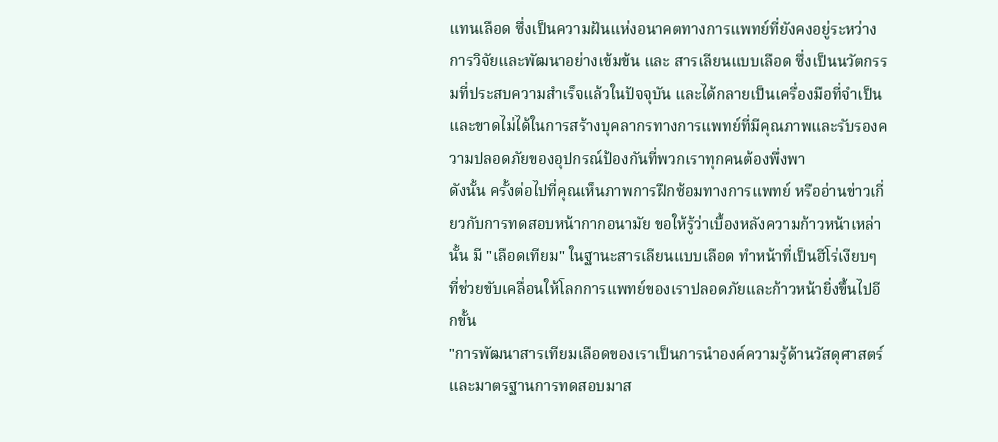แทนเลือด ซึ่งเป็นความฝันแห่งอนาคตทางการแพทย์ที่ยังคงอยู่ระหว่างการวิจัยและพัฒนาอย่างเข้มข้น และ สารเลียนแบบเลือด ซึ่งเป็นนวัตกรรมที่ประสบความสำเร็จแล้วในปัจจุบัน และได้กลายเป็นเครื่องมือที่จำเป็นและขาดไม่ได้ในการสร้างบุคลากรทางการแพทย์ที่มีคุณภาพและรับรองความปลอดภัยของอุปกรณ์ป้องกันที่พวกเราทุกคนต้องพึ่งพา
ดังนั้น ครั้งต่อไปที่คุณเห็นภาพการฝึกซ้อมทางการแพทย์ หรืออ่านข่าวเกี่ยวกับการทดสอบหน้ากากอนามัย ขอให้รู้ว่าเบื้องหลังความก้าวหน้าเหล่านั้น มี "เลือดเทียม" ในฐานะสารเลียนแบบเลือด ทำหน้าที่เป็นฮีโร่เงียบๆ ที่ช่วยขับเคลื่อนให้โลกการแพทย์ของเราปลอดภัยและก้าวหน้ายิ่งขึ้นไปอีกขั้น
"การพัฒนาสารเทียมเลือดของเราเป็นการนำองค์ความรู้ด้านวัสดุศาสตร์และมาตรฐานการทดสอบมาส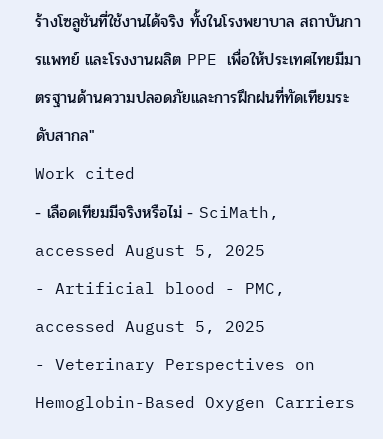ร้างโซลูชันที่ใช้งานได้จริง ทั้งในโรงพยาบาล สถาบันการแพทย์ และโรงงานผลิต PPE เพื่อให้ประเทศไทยมีมาตรฐานด้านความปลอดภัยและการฝึกฝนที่ทัดเทียมระดับสากล"
Work cited
- เลือดเทียมมีจริงหรือไม่ - SciMath, accessed August 5, 2025
- Artificial blood - PMC, accessed August 5, 2025
- Veterinary Perspectives on Hemoglobin-Based Oxygen Carriers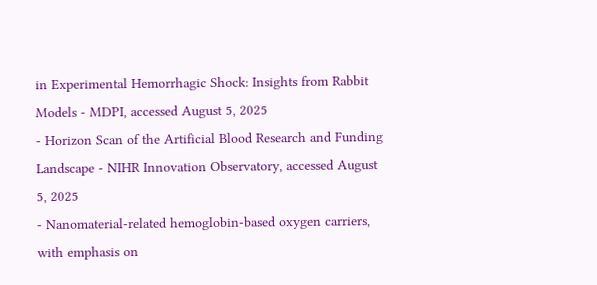in Experimental Hemorrhagic Shock: Insights from Rabbit Models - MDPI, accessed August 5, 2025
- Horizon Scan of the Artificial Blood Research and Funding Landscape - NIHR Innovation Observatory, accessed August 5, 2025
- Nanomaterial-related hemoglobin-based oxygen carriers, with emphasis on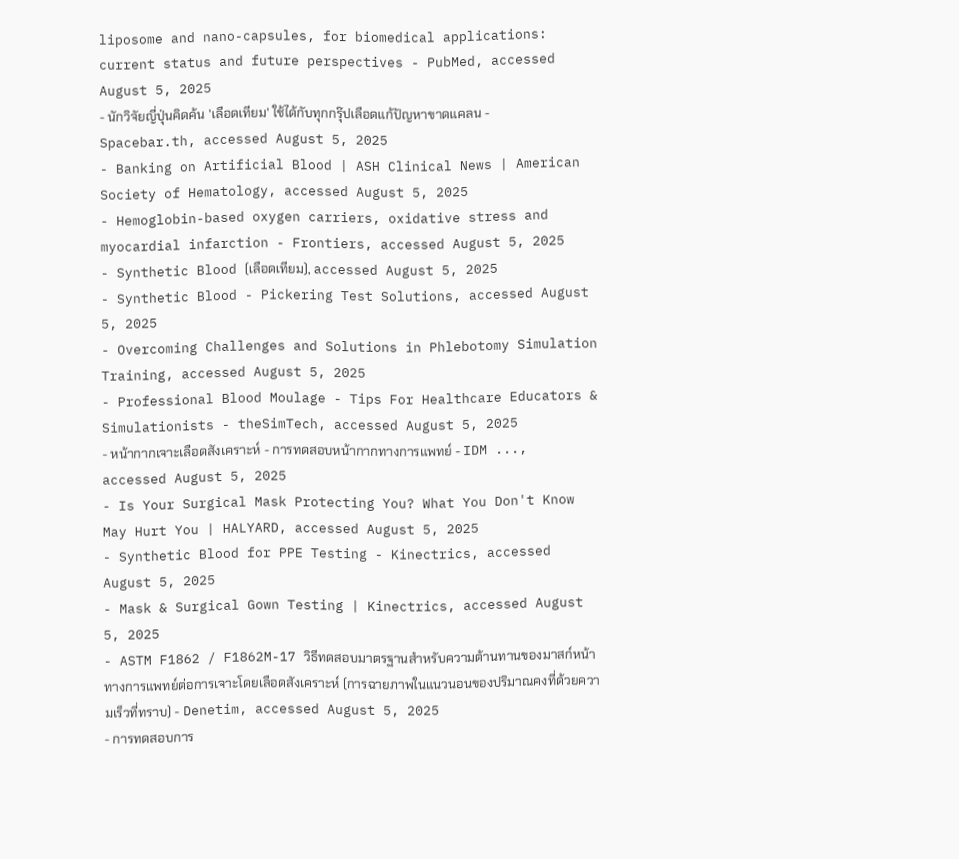liposome and nano-capsules, for biomedical applications: current status and future perspectives - PubMed, accessed August 5, 2025
- นักวิจัยญี่ปุ่นคิดค้น 'เลือดเทียม' ใช้ได้กับทุกกรุ๊ปเลือดแก้ปัญหาขาดแคลน - Spacebar.th, accessed August 5, 2025
- Banking on Artificial Blood | ASH Clinical News | American Society of Hematology, accessed August 5, 2025
- Hemoglobin-based oxygen carriers, oxidative stress and myocardial infarction - Frontiers, accessed August 5, 2025
- Synthetic Blood (เลือดเทียม), accessed August 5, 2025
- Synthetic Blood - Pickering Test Solutions, accessed August 5, 2025
- Overcoming Challenges and Solutions in Phlebotomy Simulation Training, accessed August 5, 2025
- Professional Blood Moulage - Tips For Healthcare Educators & Simulationists - theSimTech, accessed August 5, 2025
- หน้ากากเจาะเลือดสังเคราะห์ - การทดสอบหน้ากากทางการแพทย์ - IDM ..., accessed August 5, 2025
- Is Your Surgical Mask Protecting You? What You Don't Know May Hurt You | HALYARD, accessed August 5, 2025
- Synthetic Blood for PPE Testing - Kinectrics, accessed August 5, 2025
- Mask & Surgical Gown Testing | Kinectrics, accessed August 5, 2025
- ASTM F1862 / F1862M-17 วิธีทดสอบมาตรฐานสำหรับความต้านทานของมาสก์หน้าทางการแพทย์ต่อการเจาะโดยเลือดสังเคราะห์ (การฉายภาพในแนวนอนของปริมาณคงที่ด้วยความเร็วที่ทราบ) - Denetim, accessed August 5, 2025
- การทดสอบการ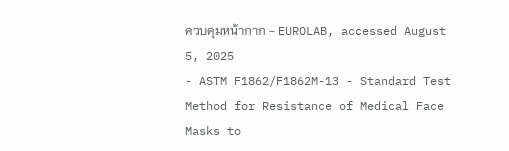ควบคุมหน้ากาก - EUROLAB, accessed August 5, 2025
- ASTM F1862/F1862M-13 - Standard Test Method for Resistance of Medical Face Masks to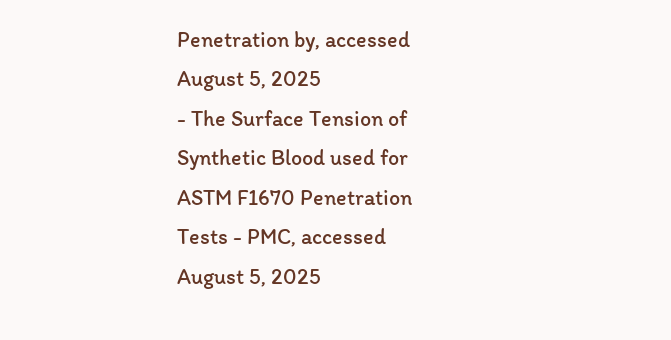Penetration by, accessed August 5, 2025
- The Surface Tension of Synthetic Blood used for ASTM F1670 Penetration Tests - PMC, accessed August 5, 2025